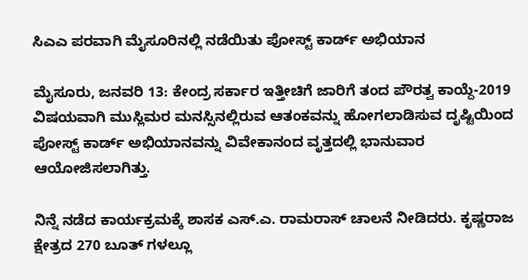ಸಿಎಎ ಪರವಾಗಿ ಮೈಸೂರಿನಲ್ಲಿ ನಡೆಯಿತು ಪೋಸ್ಟ್ ಕಾರ್ಡ್ ಅಭಿಯಾನ

ಮೈಸೂರು, ಜನವರಿ 13: ಕೇಂದ್ರ ಸರ್ಕಾರ ಇತ್ತೀಚಿಗೆ ಜಾರಿಗೆ ತಂದ ಪೌರತ್ವ ಕಾಯ್ದೆ-2019 ವಿಷಯವಾಗಿ ಮುಸ್ಲಿಮರ ಮನಸ್ಸಿನಲ್ಲಿರುವ ಆತಂಕವನ್ನು ಹೋಗಲಾಡಿಸುವ ದೃಷ್ಟಿಯಿಂದ ಪೋಸ್ಟ್ ಕಾರ್ಡ್ ಅಭಿಯಾನವನ್ನು ವಿವೇಕಾನಂದ ವೃತ್ತದಲ್ಲಿ ಭಾನುವಾರ ಆಯೋಜಿಸಲಾಗಿತ್ತು.

ನಿನ್ನೆ ನಡೆದ ಕಾರ್ಯಕ್ರಮಕ್ಕೆ ಶಾಸಕ ಎಸ್.ಎ. ರಾಮರಾಸ್ ಚಾಲನೆ ನೀಡಿದರು. ಕೃಷ್ಣರಾಜ ಕ್ಷೇತ್ರದ 270 ಬೂತ್ ಗಳಲ್ಲೂ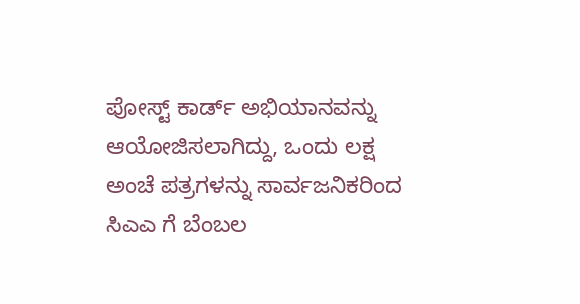ಪೋಸ್ಟ್ ಕಾರ್ಡ್ ಅಭಿಯಾನವನ್ನು ಆಯೋಜಿಸಲಾಗಿದ್ದು, ಒಂದು ಲಕ್ಷ ಅಂಚೆ ಪತ್ರಗಳನ್ನು ಸಾರ್ವಜನಿಕರಿಂದ ಸಿಎಎ ಗೆ ಬೆಂಬಲ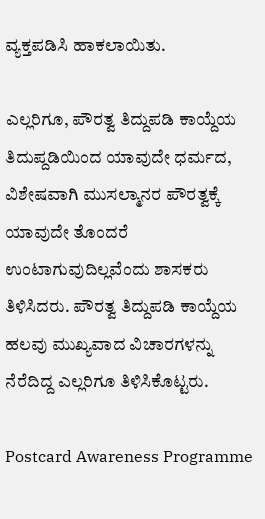ವ್ಯಕ್ತಪಡಿಸಿ ಹಾಕಲಾಯಿತು.

ಎಲ್ಲರಿಗೂ, ಪೌರತ್ವ ತಿದ್ದುಪಡಿ ಕಾಯ್ದೆಯ ತಿದುಪ್ದಡಿಯಿಂದ ಯಾವುದೇ ಧರ್ಮದ, ವಿಶೇಷವಾಗಿ ಮುಸಲ್ಮಾನರ ಪೌರತ್ವಕ್ಕೆ ಯಾವುದೇ ತೊಂದರೆ ಉಂಟಾಗುವುದಿಲ್ಲವೆಂದು ಶಾಸಕರು ತಿಳಿಸಿದರು. ಪೌರತ್ವ ತಿದ್ದುಪಡಿ ಕಾಯ್ದೆಯ ಹಲವು ಮುಖ್ಯವಾದ ವಿಚಾರಗಳನ್ನು ನೆರೆದಿದ್ದ ಎಲ್ಲರಿಗೂ ತಿಳಿಸಿಕೊಟ್ಟರು.

Postcard Awareness Programme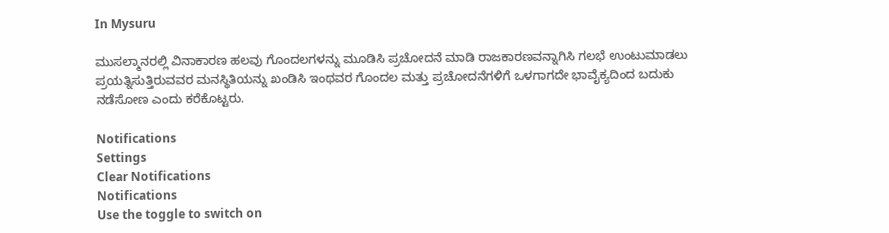In Mysuru

ಮುಸಲ್ಮಾನರಲ್ಲಿ ವಿನಾಕಾರಣ ಹಲವು ಗೊಂದಲಗಳನ್ನು ಮೂಡಿಸಿ ಪ್ರಚೋದನೆ ಮಾಡಿ ರಾಜಕಾರಣವನ್ನಾಗಿಸಿ ಗಲಭೆ ಉಂಟುಮಾಡಲು ಪ್ರಯತ್ನಿಸುತ್ತಿರುವವರ ಮನಸ್ಥಿತಿಯನ್ನು ಖಂಡಿಸಿ ಇಂಥವರ ಗೊಂದಲ ಮತ್ತು ಪ್ರಚೋದನೆಗಳಿಗೆ ಒಳಗಾಗದೇ ಭಾವೈಕ್ಯದಿಂದ ಬದುಕು ನಡೆಸೋಣ ಎಂದು ಕರೆಕೊಟ್ಟರು.

Notifications
Settings
Clear Notifications
Notifications
Use the toggle to switch on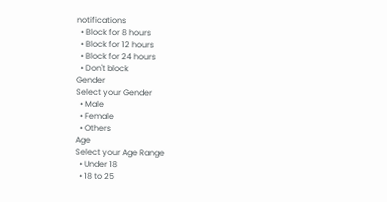notifications
  • Block for 8 hours
  • Block for 12 hours
  • Block for 24 hours
  • Don't block
Gender
Select your Gender
  • Male
  • Female
  • Others
Age
Select your Age Range
  • Under 18
  • 18 to 25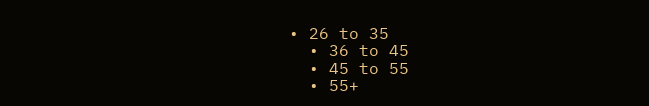• 26 to 35
  • 36 to 45
  • 45 to 55
  • 55+